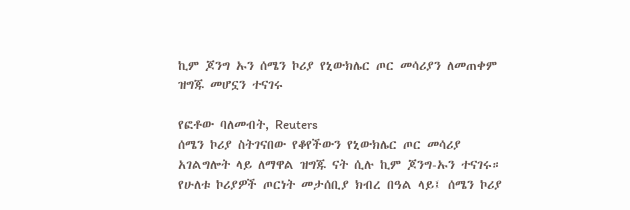ኪም ጆንግ ኡን ሰሜን ኮሪያ የኒውክሌር ጦር መሳሪያን ለመጠቀም ዝግጁ መሆኗን ተናገሩ

የፎቶው ባለመብት, Reuters
ሰሜን ኮሪያ ስትገናበው የቆየችውን የኒውክሌር ጦር መሳሪያ አገልግሎት ላይ ለማዋል ዝግጁ ናት ሲሉ ኪም ጆንግ-ኡን ተናገሩ።
የሁለቱ ኮሪያዎች ጦርነት መታሰቢያ ክብረ በዓል ላይ፤ ሰሜን ኮሪያ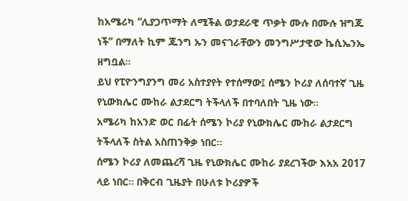ከአሜሪካ “ሊያጋጥማት ለሚችል ወታደራዊ ጥቃት ሙሉ በሙሉ ዝግጁ ነች” በማለት ኪም ጁንግ ኡን መናገራቸውን መንግሥታዊው ኬሲኤንኤ ዘግቧል።
ይህ የፒዮንግያንግ መሪ አስተያየት የተሰማው፤ ሰሜን ኮሪያ ለሰባተኛ ጊዜ የኒውክሌር ሙከራ ልታደርግ ትችላለች በተባለበት ጊዜ ነው።
አሜሪካ ከአንድ ወር በፊት ሰሜን ኮሪያ የኒውክሌር ሙከራ ልታደርግ ትችላለች ስትል አስጠንቅቃ ነበር።
ሰሜን ኮሪያ ለመጨረሻ ጊዜ የኒውክሌር ሙከራ ያደረገችው እአአ 2017 ላይ ነበር። በቅርብ ጊዜያት በሁለቱ ኮሪያዎች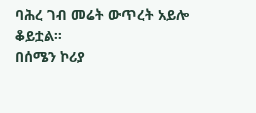ባሕረ ገብ መሬት ውጥረት አይሎ ቆይቷል።
በሰሜን ኮሪያ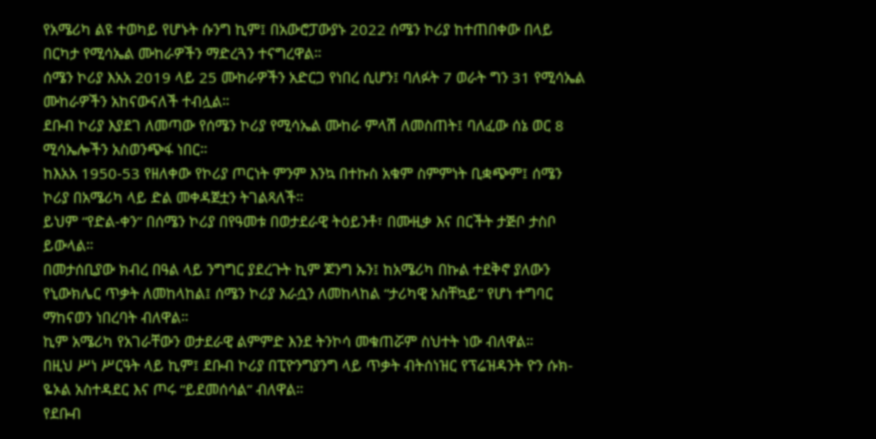የአሜሪካ ልዩ ተወካይ የሆኑት ሱንግ ኪም፤ በአውሮፓውያኑ 2022 ሰሜን ኮሪያ ከተጠበቀው በላይ በርካታ የሚሳኤል ሙከራዎችን ማድረጓን ተናግረዋል።
ሰሜን ኮሪያ እአአ 2019 ላይ 25 ሙከራዎችን አድርጋ የነበረ ሲሆን፤ ባለፉት 7 ወራት ግን 31 የሚሳኤል ሙከራዎችን አከናውናለች ተብሏል።
ደቡብ ኮሪያ እያደገ ለመጣው የሰሜን ኮሪያ የሚሳኤል ሙከራ ምላሽ ለመስጠት፤ ባለፈው ሰኔ ወር 8 ሚሳኤሎችን አስወንጭፋ ነበር።
ከእአአ 1950-53 የዘለቀው የኮሪያ ጦርነት ምንም እንኳ በተኩስ አቁም ስምምነት ቢቋጭም፤ ሰሜን ኮሪያ በአሜሪካ ላይ ድል መቀዳጀቷን ትገልጻለች።
ይህም “የድል-ቀን” በሰሜን ኮሪያ በየዓመቱ በወታደራዊ ትዕይንቶ፣ በሙዚቃ እና በርችት ታጅቦ ታስቦ ይውላል።
በመታሰቢያው ክብረ በዓል ላይ ንግግር ያደረጉት ኪም ጆንግ ኡን፤ ከአሜሪካ በኩል ተደቅኖ ያለውን የኒውክሌር ጥቃት ለመከላከል፤ ሰሜን ኮሪያ እራሷን ለመከላከል “ታሪካዊ አስቸኳይ” የሆነ ተግባር ማከናወን ነበረባት ብለዋል።
ኪም አሜሪካ የአገራቸውን ወታደራዊ ልምምድ እንደ ትንኮሳ መቁጠሯም ስህተት ነው ብለዋል።
በዚህ ሥነ ሥርዓት ላይ ኪም፤ ደቡብ ኮሪያ በፒዮንግያንግ ላይ ጥቃት ብትሰነዝር የፕሬዝዳንት ዮን ሱክ-ዬኦል አስተዳደር እና ጦሩ “ይደመሰሳል” ብለዋል።
የደቡብ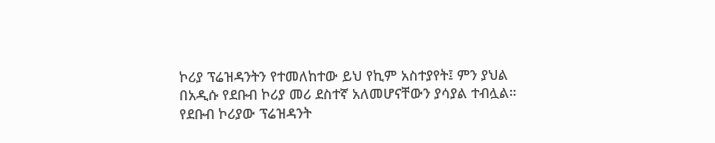ኮሪያ ፕሬዝዳንትን የተመለከተው ይህ የኪም አስተያየት፤ ምን ያህል በአዲሱ የደቡብ ኮሪያ መሪ ደስተኛ አለመሆናቸውን ያሳያል ተብሏል።
የደቡብ ኮሪያው ፕሬዝዳንት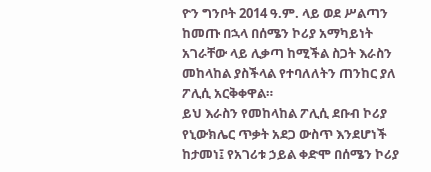ዮን ግንቦት 2014 ዓ.ም. ላይ ወደ ሥልጣን ከመጡ በኋላ በሰሜን ኮሪያ አማካይነት አገራቸው ላይ ሊቃጣ ከሚችል ስጋት እራስን መከላከል ያስችላል የተባለለትን ጠንከር ያለ ፖሊሲ አርቅቀዋል።
ይህ እራስን የመከላከል ፖሊሲ ደቡብ ኮሪያ የኒውክሌር ጥቃት አደጋ ውስጥ እንደሆነች ከታመነ፤ የአገሪቱ ኃይል ቀድሞ በሰሜን ኮሪያ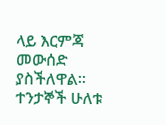ላይ እርምጃ መውሰድ ያስችለዋል።
ተንታኞች ሁለቱ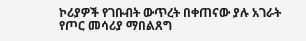ኮሪያዎች የገቡብት ውጥረት በቀጠናው ያሉ አገራት የጦር መሳሪያ ማበልጸግ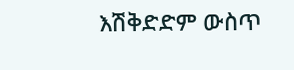እሽቅድድም ውስጥ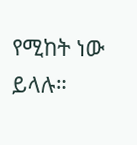የሚከት ነው ይላሉ።